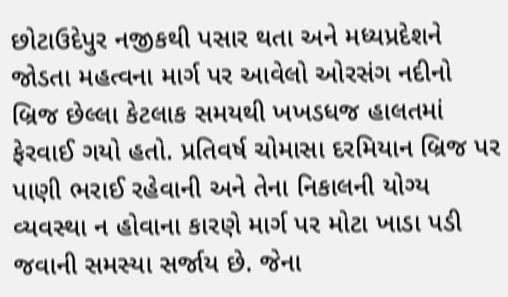છોટાઉદેપુર નજીકથી પસાર થતા અને મધ્યપ્રદેશને જોડતા મહત્વના માર્ગ પર આવેલો ઓરસંગ નદીનો બ્રિજ છેલ્લા કેટલાક સમયથી ખખડધજ હાલતમાં ફેરવાઈ ગયો હતો. પ્રતિવર્ષ ચોમાસા દરમિયાન બ્રિજ પર પાણી ભરાઈ રહેવાની અને તેના નિકાલની યોગ્ય વ્યવસ્થા ન હોવાના કારણે માર્ગ પર મોટા ખાડા પડી જવાની સમસ્યા સર્જાય છે. જેના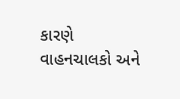કારણે વાહનચાલકો અને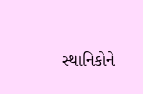સ્થાનિકોને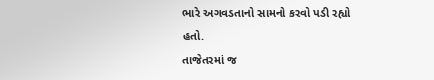ભારે અગવડતાનો સામનો કરવો પડી રહ્યો હતો.
તાજેતરમાં જ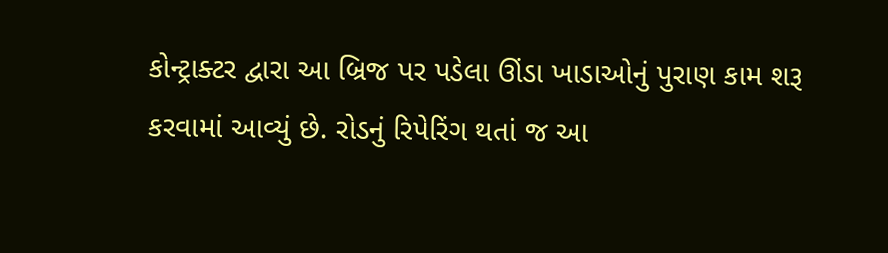કોન્ટ્રાક્ટર દ્વારા આ બ્રિજ પર પડેલા ઊંડા ખાડાઓનું પુરાણ કામ શરૂ કરવામાં આવ્યું છે. રોડનું રિપેરિંગ થતાં જ આ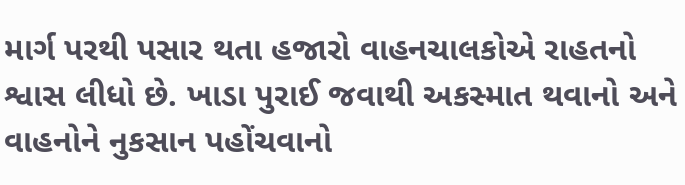માર્ગ પરથી પસાર થતા હજારો વાહનચાલકોએ રાહતનો શ્વાસ લીધો છે. ખાડા પુરાઈ જવાથી અકસ્માત થવાનો અને વાહનોને નુકસાન પહોંચવાનો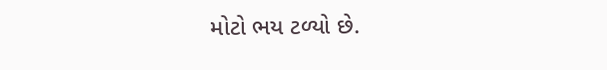મોટો ભય ટળ્યો છે.